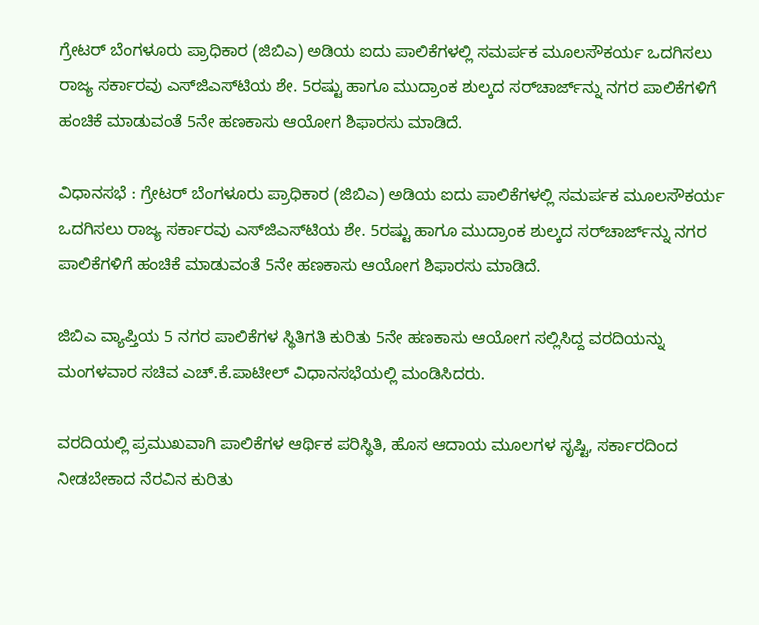ಗ್ರೇಟರ್ ಬೆಂಗಳೂರು ಪ್ರಾಧಿಕಾರ (ಜಿಬಿಎ) ಅಡಿಯ ಐದು ಪಾಲಿಕೆಗಳಲ್ಲಿ ಸಮರ್ಪಕ ಮೂಲಸೌಕರ್ಯ ಒದಗಿಸಲು ರಾಜ್ಯ ಸರ್ಕಾರವು ಎಸ್‌ಜಿಎಸ್‌ಟಿಯ ಶೇ. 5ರಷ್ಟು ಹಾಗೂ ಮುದ್ರಾಂಕ ಶುಲ್ಕದ ಸರ್‌ಚಾರ್ಜ್‌ನ್ನು ನಗರ ಪಾಲಿಕೆಗಳಿಗೆ ಹಂಚಿಕೆ ಮಾಡುವಂತೆ 5ನೇ ಹಣಕಾಸು ಆಯೋಗ ಶಿಫಾರಸು ಮಾಡಿದೆ.

ವಿಧಾನಸಭೆ : ಗ್ರೇಟರ್ ಬೆಂಗಳೂರು ಪ್ರಾಧಿಕಾರ (ಜಿಬಿಎ) ಅಡಿಯ ಐದು ಪಾಲಿಕೆಗಳಲ್ಲಿ ಸಮರ್ಪಕ ಮೂಲಸೌಕರ್ಯ ಒದಗಿಸಲು ರಾಜ್ಯ ಸರ್ಕಾರವು ಎಸ್‌ಜಿಎಸ್‌ಟಿಯ ಶೇ. 5ರಷ್ಟು ಹಾಗೂ ಮುದ್ರಾಂಕ ಶುಲ್ಕದ ಸರ್‌ಚಾರ್ಜ್‌ನ್ನು ನಗರ ಪಾಲಿಕೆಗಳಿಗೆ ಹಂಚಿಕೆ ಮಾಡುವಂತೆ 5ನೇ ಹಣಕಾಸು ಆಯೋಗ ಶಿಫಾರಸು ಮಾಡಿದೆ.

ಜಿಬಿಎ ವ್ಯಾಪ್ತಿಯ 5 ನಗರ ಪಾಲಿಕೆಗಳ ಸ್ಥಿತಿಗತಿ ಕುರಿತು 5ನೇ ಹಣಕಾಸು ಆಯೋಗ ಸಲ್ಲಿಸಿದ್ದ ವರದಿಯನ್ನು ಮಂಗಳವಾರ ಸಚಿವ ಎಚ್‌.ಕೆ.ಪಾಟೀಲ್‌ ವಿಧಾನಸಭೆಯಲ್ಲಿ ಮಂಡಿಸಿದರು.

ವರದಿಯಲ್ಲಿ ಪ್ರಮುಖವಾಗಿ ಪಾಲಿಕೆಗಳ ಆರ್ಥಿಕ ಪರಿಸ್ಥಿತಿ, ಹೊಸ ಆದಾಯ ಮೂಲಗಳ ಸೃಷ್ಟಿ, ಸರ್ಕಾರದಿಂದ ನೀಡಬೇಕಾದ ನೆರವಿನ ಕುರಿತು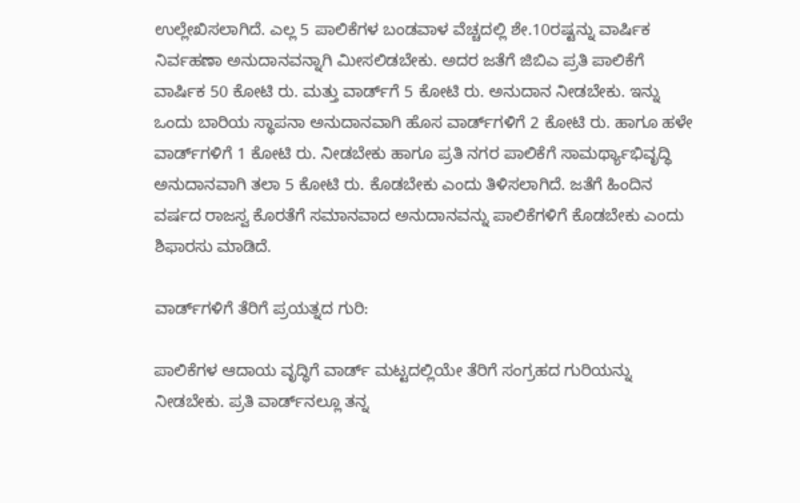ಉಲ್ಲೇಖಿಸಲಾಗಿದೆ. ಎಲ್ಲ 5 ಪಾಲಿಕೆಗಳ ಬಂಡವಾಳ ವೆಚ್ಚದಲ್ಲಿ ಶೇ.10ರಷ್ಟನ್ನು ವಾರ್ಷಿಕ ನಿರ್ವಹಣಾ ಅನುದಾನವನ್ನಾಗಿ ಮೀಸಲಿಡಬೇಕು. ಅದರ ಜತೆಗೆ ಜಿಬಿಎ ಪ್ರತಿ ಪಾಲಿಕೆಗೆ ವಾರ್ಷಿಕ 50 ಕೋಟಿ ರು. ಮತ್ತು ವಾರ್ಡ್‌ಗೆ 5 ಕೋಟಿ ರು. ಅನುದಾನ ನೀಡಬೇಕು. ಇನ್ನು ಒಂದು ಬಾರಿಯ ಸ್ಥಾಪನಾ ಅನುದಾನವಾಗಿ ಹೊಸ ವಾರ್ಡ್‌ಗಳಿಗೆ 2 ಕೋಟಿ ರು. ಹಾಗೂ ಹಳೇ ವಾರ್ಡ್‌ಗಳಿಗೆ 1 ಕೋಟಿ ರು. ನೀಡಬೇಕು ಹಾಗೂ ಪ್ರತಿ ನಗರ ಪಾಲಿಕೆಗೆ ಸಾಮರ್ಥ್ಯಾಭಿವೃದ್ಧಿ ಅನುದಾನವಾಗಿ ತಲಾ 5 ಕೋಟಿ ರು. ಕೊಡಬೇಕು ಎಂದು ತಿಳಿಸಲಾಗಿದೆ. ಜತೆಗೆ ಹಿಂದಿನ ವರ್ಷದ ರಾಜಸ್ವ ಕೊರತೆಗೆ ಸಮಾನವಾದ ಅನುದಾನವನ್ನು ಪಾಲಿಕೆಗಳಿಗೆ ಕೊಡಬೇಕು ಎಂದು ಶಿಫಾರಸು ಮಾಡಿದೆ.

ವಾರ್ಡ್‌ಗಳಿಗೆ ತೆರಿಗೆ ಪ್ರಯತ್ನದ ಗುರಿ:

ಪಾಲಿಕೆಗಳ ಆದಾಯ ವೃದ್ಧಿಗೆ ವಾರ್ಡ್‌ ಮಟ್ಟದಲ್ಲಿಯೇ ತೆರಿಗೆ ಸಂಗ್ರಹದ ಗುರಿಯನ್ನು ನೀಡಬೇಕು. ಪ್ರತಿ ವಾರ್ಡ್‌ನಲ್ಲೂ ತನ್ನ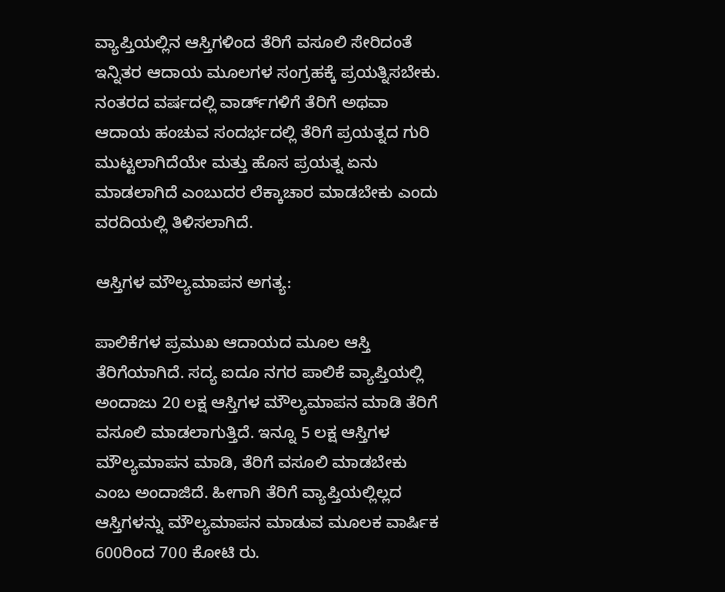ವ್ಯಾಪ್ತಿಯಲ್ಲಿನ ಆಸ್ತಿಗಳಿಂದ ತೆರಿಗೆ ವಸೂಲಿ ಸೇರಿದಂತೆ ಇನ್ನಿತರ ಆದಾಯ ಮೂಲಗಳ ಸಂಗ್ರಹಕ್ಕೆ ಪ್ರಯತ್ನಿಸಬೇಕು. ನಂತರದ ವರ್ಷದಲ್ಲಿ ವಾರ್ಡ್‌ಗಳಿಗೆ ತೆರಿಗೆ ಅಥವಾ ಆದಾಯ ಹಂಚುವ ಸಂದರ್ಭದಲ್ಲಿ ತೆರಿಗೆ ಪ್ರಯತ್ನದ ಗುರಿ ಮುಟ್ಟಲಾಗಿದೆಯೇ ಮತ್ತು ಹೊಸ ಪ್ರಯತ್ನ ಏನು ಮಾಡಲಾಗಿದೆ ಎಂಬುದರ ಲೆಕ್ಕಾಚಾರ ಮಾಡಬೇಕು ಎಂದು ವರದಿಯಲ್ಲಿ ತಿಳಿಸಲಾಗಿದೆ.

ಆಸ್ತಿಗಳ ಮೌಲ್ಯಮಾಪನ ಅಗತ್ಯ:

ಪಾಲಿಕೆಗಳ ಪ್ರಮುಖ ಆದಾಯದ ಮೂಲ ಆಸ್ತಿ ತೆರಿಗೆಯಾಗಿದೆ. ಸದ್ಯ ಐದೂ ನಗರ ಪಾಲಿಕೆ ವ್ಯಾಪ್ತಿಯಲ್ಲಿ ಅಂದಾಜು 20 ಲಕ್ಷ ಆಸ್ತಿಗಳ ಮೌಲ್ಯಮಾಪನ ಮಾಡಿ ತೆರಿಗೆ ವಸೂಲಿ ಮಾಡಲಾಗುತ್ತಿದೆ. ಇನ್ನೂ 5 ಲಕ್ಷ ಆಸ್ತಿಗಳ ಮೌಲ್ಯಮಾಪನ ಮಾಡಿ, ತೆರಿಗೆ ವಸೂಲಿ ಮಾಡಬೇಕು ಎಂಬ ಅಂದಾಜಿದೆ. ಹೀಗಾಗಿ ತೆರಿಗೆ ವ್ಯಾಪ್ತಿಯಲ್ಲಿಲ್ಲದ ಆಸ್ತಿಗಳನ್ನು ಮೌಲ್ಯಮಾಪನ ಮಾಡುವ ಮೂಲಕ ವಾರ್ಷಿಕ 600ರಿಂದ 700 ಕೋಟಿ ರು.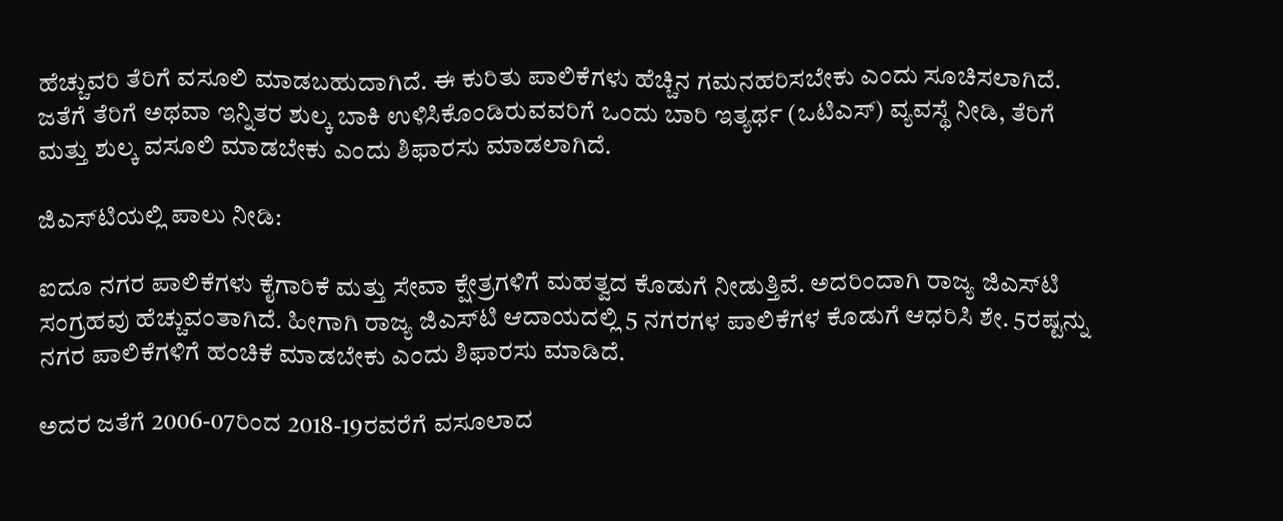ಹೆಚ್ಚುವರಿ ತೆರಿಗೆ ವಸೂಲಿ ಮಾಡಬಹುದಾಗಿದೆ. ಈ ಕುರಿತು ಪಾಲಿಕೆಗಳು ಹೆಚ್ಚಿನ ಗಮನಹರಿಸಬೇಕು ಎಂದು ಸೂಚಿಸಲಾಗಿದೆ. ಜತೆಗೆ ತೆರಿಗೆ ಅಥವಾ ಇನ್ನಿತರ ಶುಲ್ಕ ಬಾಕಿ ಉಳಿಸಿಕೊಂಡಿರುವವರಿಗೆ ಒಂದು ಬಾರಿ ಇತ್ಯರ್ಥ (ಒಟಿಎಸ್) ವ್ಯವಸ್ಥೆ ನೀಡಿ, ತೆರಿಗೆ ಮತ್ತು ಶುಲ್ಕ ವಸೂಲಿ ಮಾಡಬೇಕು ಎಂದು ಶಿಫಾರಸು ಮಾಡಲಾಗಿದೆ.

ಜಿಎಸ್‌ಟಿಯಲ್ಲಿ ಪಾಲು ನೀಡಿ:

ಐದೂ ನಗರ ಪಾಲಿಕೆಗಳು ಕೈಗಾರಿಕೆ ಮತ್ತು ಸೇವಾ ಕ್ಷೇತ್ರಗಳಿಗೆ ಮಹತ್ವದ ಕೊಡುಗೆ ನೀಡುತ್ತಿವೆ. ಅದರಿಂದಾಗಿ ರಾಜ್ಯ ಜಿಎಸ್‌ಟಿ ಸಂಗ್ರಹವು ಹೆಚ್ಚುವಂತಾಗಿದೆ. ಹೀಗಾಗಿ ರಾಜ್ಯ ಜಿಎಸ್‌ಟಿ ಆದಾಯದಲ್ಲಿ 5 ನಗರಗಳ ಪಾಲಿಕೆಗಳ ಕೊಡುಗೆ ಆಧರಿಸಿ ಶೇ. 5ರಷ್ಟನ್ನು ನಗರ ಪಾಲಿಕೆಗಳಿಗೆ ಹಂಚಿಕೆ ಮಾಡಬೇಕು ಎಂದು ಶಿಫಾರಸು ಮಾಡಿದೆ.

ಅದರ ಜತೆಗೆ 2006-07ರಿಂದ 2018-19ರವರೆಗೆ ವಸೂಲಾದ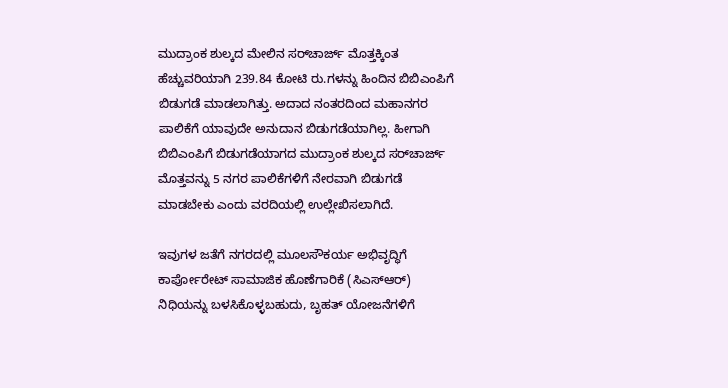ಮುದ್ರಾಂಕ ಶುಲ್ಕದ ಮೇಲಿನ ಸರ್‌ಚಾರ್ಜ್‌ ಮೊತ್ತಕ್ಕಿಂತ ಹೆಚ್ಚುವರಿಯಾಗಿ 239.84 ಕೋಟಿ ರು.ಗಳನ್ನು ಹಿಂದಿನ ಬಿಬಿಎಂಪಿಗೆ ಬಿಡುಗಡೆ ಮಾಡಲಾಗಿತ್ತು. ಅದಾದ ನಂತರದಿಂದ ಮಹಾನಗರ ಪಾಲಿಕೆಗೆ ಯಾವುದೇ ಅನುದಾನ ಬಿಡುಗಡೆಯಾಗಿಲ್ಲ. ಹೀಗಾಗಿ ಬಿಬಿಎಂಪಿಗೆ ಬಿಡುಗಡೆಯಾಗದ ಮುದ್ರಾಂಕ ಶುಲ್ಕದ ಸರ್‌ಚಾರ್ಜ್‌ ಮೊತ್ತವನ್ನು 5 ನಗರ ಪಾಲಿಕೆಗಳಿಗೆ ನೇರವಾಗಿ ಬಿಡುಗಡೆ ಮಾಡಬೇಕು ಎಂದು ವರದಿಯಲ್ಲಿ ಉಲ್ಲೇಖಿಸಲಾಗಿದೆ.

ಇವುಗಳ ಜತೆಗೆ ನಗರದಲ್ಲಿ ಮೂಲಸೌಕರ್ಯ ಅಭಿವೃದ್ಧಿಗೆ ಕಾರ್ಪೋರೇಟ್‌ ಸಾಮಾಜಿಕ ಹೊಣೆಗಾರಿಕೆ (ಸಿಎಸ್‌ಆರ್‌) ನಿಧಿಯನ್ನು ಬಳಸಿಕೊಳ್ಳಬಹುದು, ಬೃಹತ್ ಯೋಜನೆಗಳಿಗೆ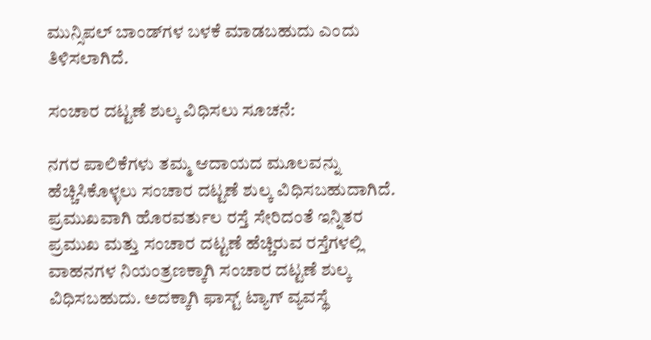ಮುನ್ಸಿಪಲ್‌ ಬಾಂಡ್‌ಗಳ ಬಳಕೆ ಮಾಡಬಹುದು ಎಂದು ತಿಳಿಸಲಾಗಿದೆ.

ಸಂಚಾರ ದಟ್ಟಣೆ ಶುಲ್ಕ ವಿಧಿಸಲು ಸೂಚನೆ:

ನಗರ ಪಾಲಿಕೆಗಳು ತಮ್ಮ ಆದಾಯದ ಮೂಲವನ್ನು ಹೆಚ್ಚಿಸಿಕೊಳ್ಳಲು ಸಂಚಾರ ದಟ್ಟಣೆ ಶುಲ್ಕ ವಿಧಿಸಬಹುದಾಗಿದೆ. ಪ್ರಮುಖವಾಗಿ ಹೊರವರ್ತುಲ ರಸ್ತೆ ಸೇರಿದಂತೆ ಇನ್ನಿತರ ಪ್ರಮುಖ ಮತ್ತು ಸಂಚಾರ ದಟ್ಟಣೆ ಹೆಚ್ಚಿರುವ ರಸ್ತೆಗಳಲ್ಲಿ ವಾಹನಗಳ ನಿಯಂತ್ರಣಕ್ಕಾಗಿ ಸಂಚಾರ ದಟ್ಟಣೆ ಶುಲ್ಕ ವಿಧಿಸಬಹುದು. ಅದಕ್ಕಾಗಿ ಫಾಸ್ಟ್‌ ಟ್ಯಾಗ್‌ ವ್ಯವಸ್ಥೆ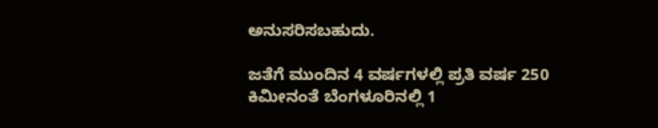ಅನುಸರಿಸಬಹುದು.

ಜತೆಗೆ ಮುಂದಿನ 4 ವರ್ಷಗಳಲ್ಲಿ ಪ್ರತಿ ವರ್ಷ 250 ಕಿಮೀನಂತೆ ಬೆಂಗಳೂರಿನಲ್ಲಿ 1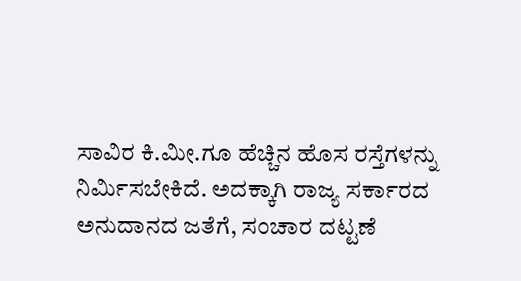ಸಾವಿರ ಕಿ.ಮೀ.ಗೂ ಹೆಚ್ಚಿನ ಹೊಸ ರಸ್ತೆಗಳನ್ನು ನಿರ್ಮಿಸಬೇಕಿದೆ. ಅದಕ್ಕಾಗಿ ರಾಜ್ಯ ಸರ್ಕಾರದ ಅನುದಾನದ ಜತೆಗೆ, ಸಂಚಾರ ದಟ್ಟಣೆ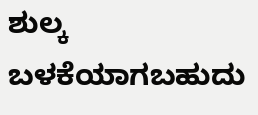ಶುಲ್ಕ ಬಳಕೆಯಾಗಬಹುದು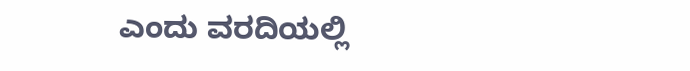ಎಂದು ವರದಿಯಲ್ಲಿ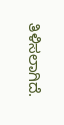ತಿಳಿಸಲಾಗಿದೆ.